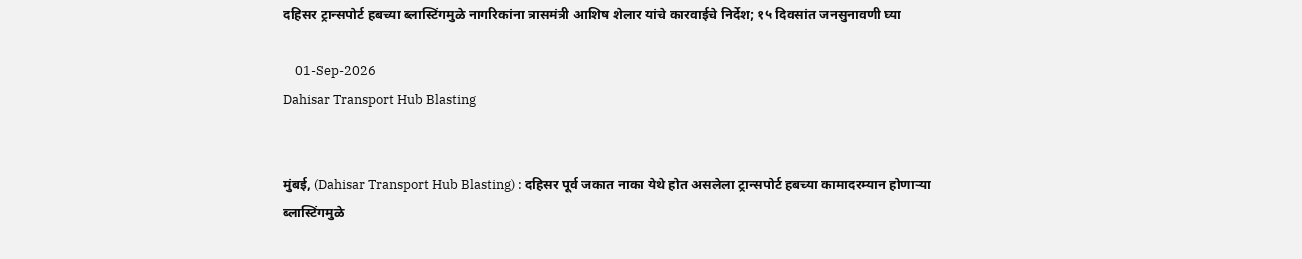दहिसर ट्रान्सपोर्ट हबच्या ब्लास्टिंगमुळे नागरिकांना त्रासमंत्री आशिष शेलार यांचे कारवाईचे निर्देश; १५ दिवसांत जनसुनावणी घ्या

    01-Sep-2026
Dahisar Transport Hub Blasting


मुंबई, (Dahisar Transport Hub Blasting) : दहिसर पूर्व जकात नाका येथे होत असलेला ट्रान्सपोर्ट हबच्या कामादरम्यान होणाऱ्या ब्लास्टिंगमुळे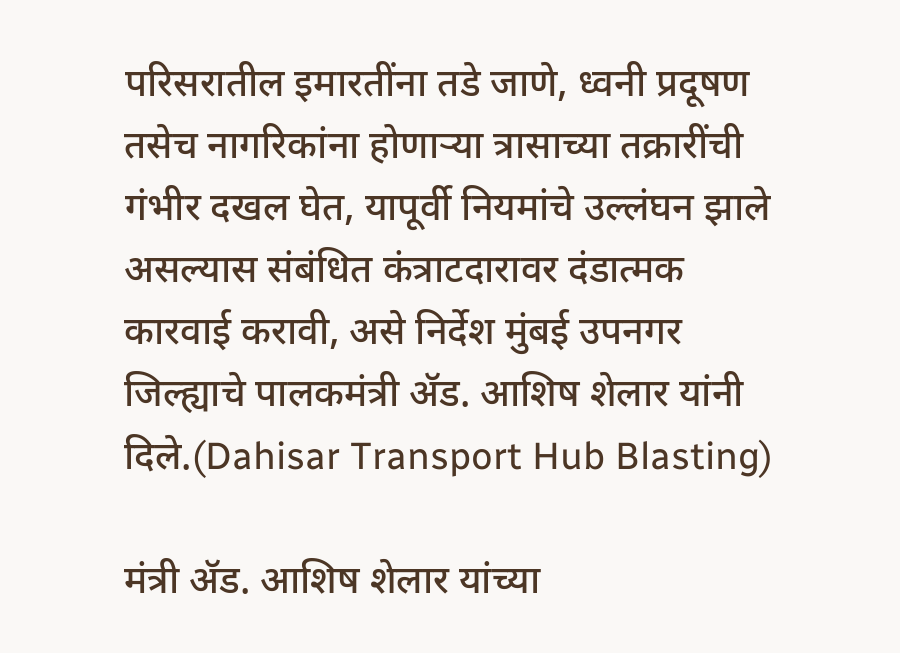परिसरातील इमारतींना तडे जाणे, ध्वनी प्रदूषण तसेच नागरिकांना होणाऱ्या त्रासाच्या तक्रारींची गंभीर दखल घेत, यापूर्वी नियमांचे उल्लंघन झाले असल्यास संबंधित कंत्राटदारावर दंडात्मक कारवाई करावी, असे निर्देश मुंबई उपनगर जिल्ह्याचे पालकमंत्री ॲड. आशिष शेलार यांनी दिले.(Dahisar Transport Hub Blasting)

मंत्री ॲड. आशिष शेलार यांच्या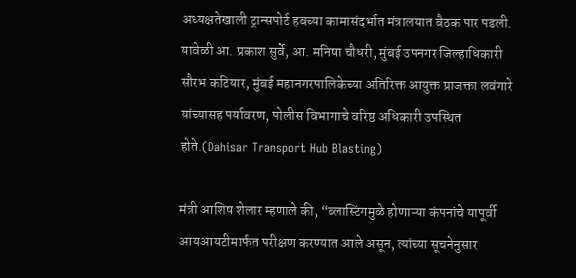अध्यक्षतेखाली ट्रान्सपोर्ट हबच्या कामासंदर्भात मंत्रालयात बैठक पार पडली. यावेळी आ. प्रकाश सुर्वे, आ. मनिषा चौधरी, मुंबई उपनगर जिल्हाधिकारी सौरभ कटियार, मुंबई महानगरपालिकेच्या अतिरिक्त आयुक्त प्राजक्ता लवंगारे यांच्यासह पर्यावरण, पोलीस विभागाचे वरिष्ठ अधिकारी उपस्थित होते.(Dahisar Transport Hub Blasting)

मंत्री आशिष शेलार म्हणाले की, “ब्लास्टिंगमुळे होणाऱ्या कंपनांचे यापूर्वी आयआयटीमार्फत परीक्षण करण्यात आले असून, त्यांच्या सूचनेनुसार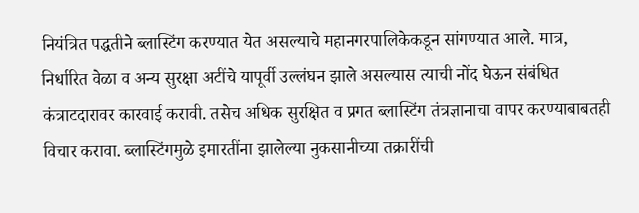नियंत्रित पद्धतीने ब्लास्टिंग करण्यात येत असल्याचे महानगरपालिकेकडून सांगण्यात आले. मात्र, निर्धारित वेळा व अन्य सुरक्षा अटींचे यापूर्वी उल्लंघन झाले असल्यास त्याची नोंद घेऊन संबंधित कंत्राटदारावर कारवाई करावी. तसेच अधिक सुरक्षित व प्रगत ब्लास्टिंग तंत्रज्ञानाचा वापर करण्याबाबतही विचार करावा. ब्लास्टिंगमुळे इमारतींना झालेल्या नुकसानीच्या तक्रारींची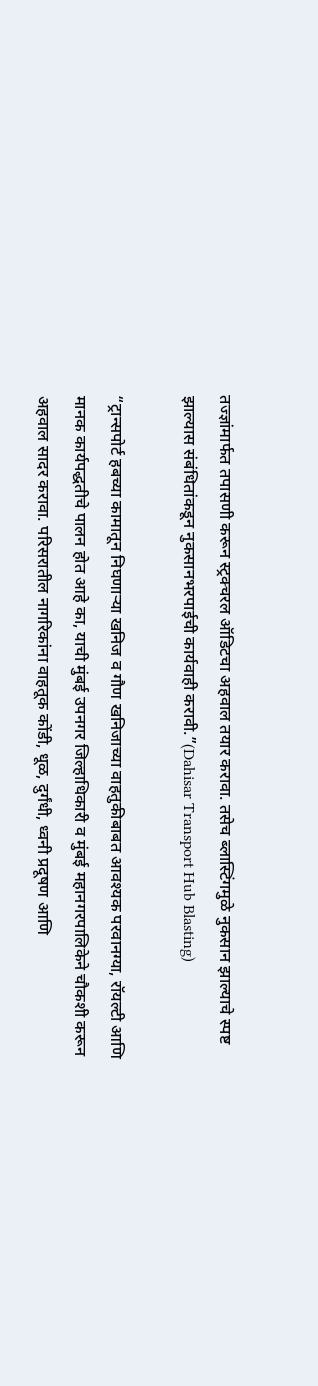तज्ज्ञांमार्फत तपासणी करून स्ट्रक्चरल ऑडिटचा अहवाल तयार करावा. तसेच ब्लास्टिंगमुळे नुकसान झाल्याचे स्पष्ट झाल्यास संबंधितांकडून नुकसानभरपाईची कार्यवाही करावी.”(Dahisar Transport Hub Blasting)

“ट्रान्सपोर्ट हबच्या कामातून निघणाऱ्या खनिज व गौण खनिजाच्या वाहतुकीबाबत आवश्यक परवानग्या, रॉयल्टी आणि मानक कार्यपद्धतीचे पालन होत आहे का, याची मुंबई उपनगर जिल्हाधिकारी व मुंबई महानगरपालिकेने चौकशी करून अहवाल सादर करावा. परिसरातील नागरिकांना वाहतूक कोंडी, धूळ, दुर्गंधी, ध्वनी प्रदूषण आणि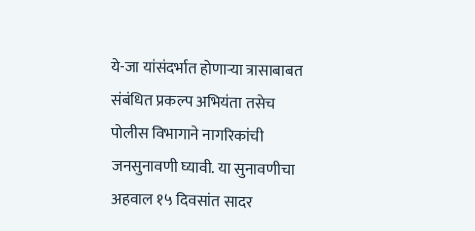ये-जा यांसंदर्भात होणाऱ्या त्रासाबाबत संबंधित प्रकल्प अभियंता तसेच पोलीस विभागाने नागरिकांची जनसुनावणी घ्यावी. या सुनावणीचा अहवाल १५ दिवसांत सादर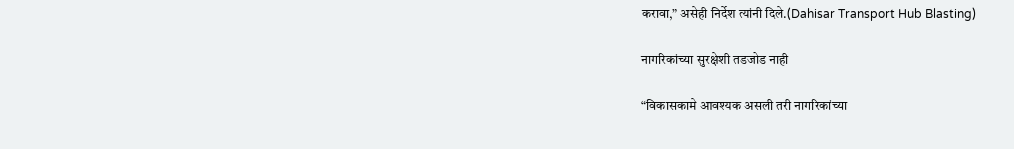करावा,” असेही निर्देश त्यांनी दिले.(Dahisar Transport Hub Blasting)

नागरिकांच्या सुरक्षेशी तडजोड नाही

“विकासकामे आवश्यक असली तरी नागरिकांच्या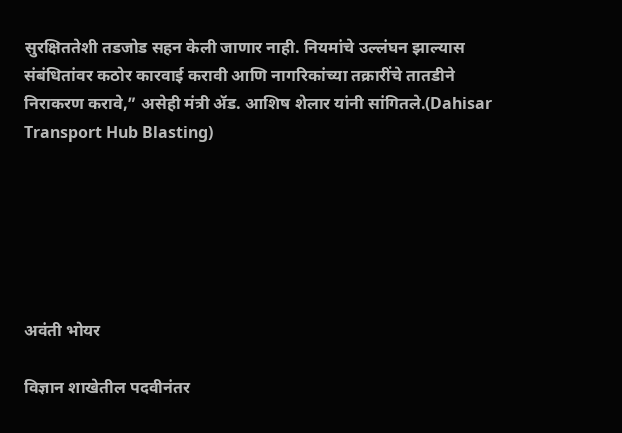सुरक्षिततेशी तडजोड सहन केली जाणार नाही. नियमांचे उल्लंघन झाल्यास संबंधितांवर कठोर कारवाई करावी आणि नागरिकांच्या तक्रारींचे तातडीने निराकरण करावे,” असेही मंत्री ॲड. आशिष शेलार यांनी सांगितले.(Dahisar Transport Hub Blasting)






अवंती भोयर

विज्ञान शाखेतील पदवीनंतर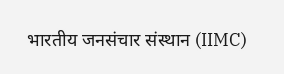भारतीय जनसंचार संस्थान (IIMC)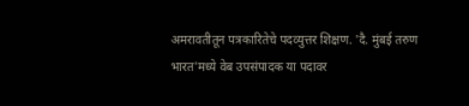अमरावतीतून पत्रकारितेचे पदव्युत्तर शिक्षण. 'दै. मुंबई तरुण भारत'मध्ये वेब उपसंपादक या पदावर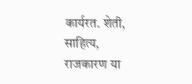कार्यरत. शेती, साहित्य, राजकारण या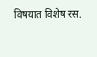विषयात विशेष रस.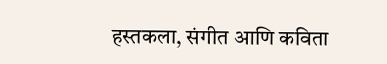हस्तकला, संगीत आणि कविता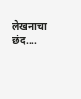लेखनाचा छंद....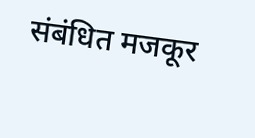संबंधित मजकूर